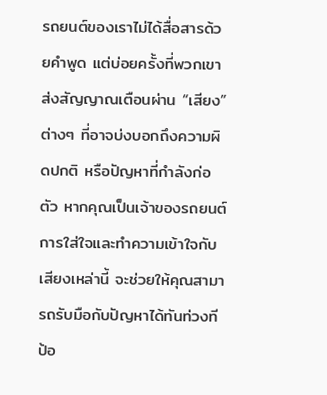รถยนต์ของเราไม่ได้สื่อสารด้วยคำพูด แต่บ่อยครั้งที่พวกเขาส่งสัญญาณเตือนผ่าน “เสียง” ต่างๆ ที่อาจบ่งบอกถึงความผิดปกติ หรือปัญหาที่กำลังก่อตัว หากคุณเป็นเจ้าของรถยนต์ การใส่ใจและทำความเข้าใจกับเสียงเหล่านี้ จะช่วยให้คุณสามารถรับมือกับปัญหาได้ทันท่วงที ป้อ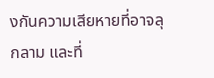งกันความเสียหายที่อาจลุกลาม และที่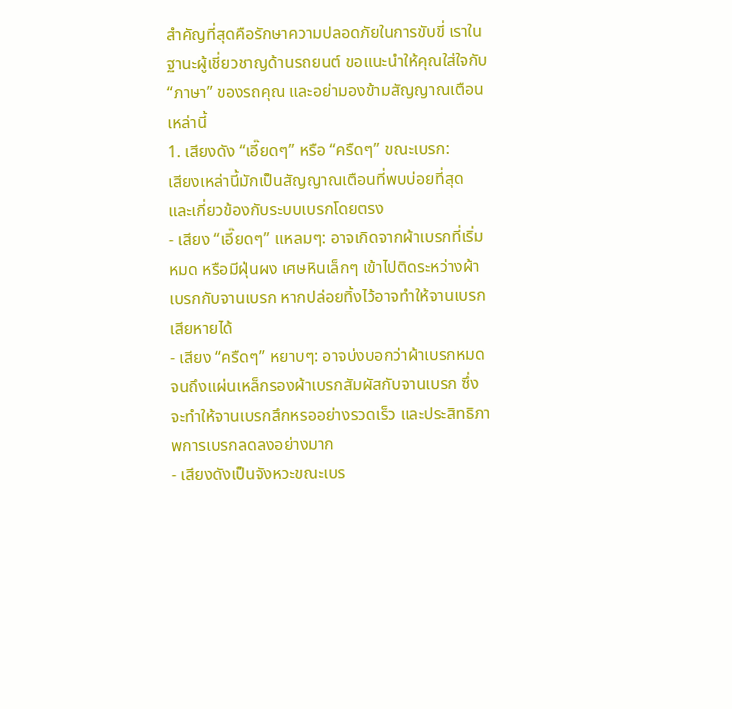สำคัญที่สุดคือรักษาความปลอดภัยในการขับขี่ เราในฐานะผู้เชี่ยวชาญด้านรถยนต์ ขอแนะนำให้คุณใส่ใจกับ “ภาษา” ของรถคุณ และอย่ามองข้ามสัญญาณเตือนเหล่านี้
1. เสียงดัง “เอี๊ยดๆ” หรือ “ครืดๆ” ขณะเบรก:
เสียงเหล่านี้มักเป็นสัญญาณเตือนที่พบบ่อยที่สุด และเกี่ยวข้องกับระบบเบรกโดยตรง
- เสียง “เอี๊ยดๆ” แหลมๆ: อาจเกิดจากผ้าเบรกที่เริ่มหมด หรือมีฝุ่นผง เศษหินเล็กๆ เข้าไปติดระหว่างผ้าเบรกกับจานเบรก หากปล่อยทิ้งไว้อาจทำให้จานเบรกเสียหายได้
- เสียง “ครืดๆ” หยาบๆ: อาจบ่งบอกว่าผ้าเบรกหมดจนถึงแผ่นเหล็กรองผ้าเบรกสัมผัสกับจานเบรก ซึ่งจะทำให้จานเบรกสึกหรออย่างรวดเร็ว และประสิทธิภาพการเบรกลดลงอย่างมาก
- เสียงดังเป็นจังหวะขณะเบร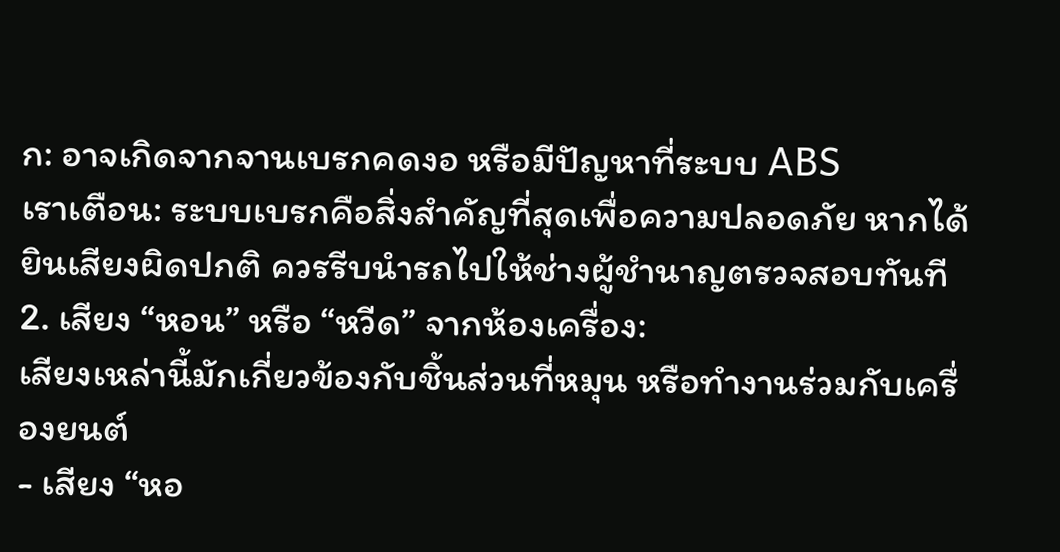ก: อาจเกิดจากจานเบรกคดงอ หรือมีปัญหาที่ระบบ ABS
เราเตือน: ระบบเบรกคือสิ่งสำคัญที่สุดเพื่อความปลอดภัย หากได้ยินเสียงผิดปกติ ควรรีบนำรถไปให้ช่างผู้ชำนาญตรวจสอบทันที
2. เสียง “หอน” หรือ “หวีด” จากห้องเครื่อง:
เสียงเหล่านี้มักเกี่ยวข้องกับชิ้นส่วนที่หมุน หรือทำงานร่วมกับเครื่องยนต์
- เสียง “หอ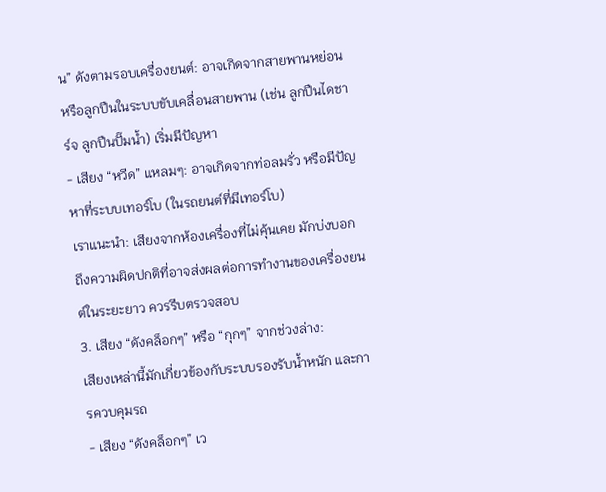น” ดังตามรอบเครื่องยนต์: อาจเกิดจากสายพานหย่อน หรือลูกปืนในระบบขับเคลื่อนสายพาน (เช่น ลูกปืนไดชาร์จ ลูกปืนปั๊มน้ำ) เริ่มมีปัญหา
- เสียง “หวีด” แหลมๆ: อาจเกิดจากท่อลมรั่ว หรือมีปัญหาที่ระบบเทอร์โบ (ในรถยนต์ที่มีเทอร์โบ)
เราแนะนำ: เสียงจากห้องเครื่องที่ไม่คุ้นเคย มักบ่งบอกถึงความผิดปกติที่อาจส่งผลต่อการทำงานของเครื่องยนต์ในระยะยาว ควรรีบตรวจสอบ
3. เสียง “ดังคล็อกๆ” หรือ “กุกๆ” จากช่วงล่าง:
เสียงเหล่านี้มักเกี่ยวข้องกับระบบรองรับน้ำหนัก และการควบคุมรถ
- เสียง “ดังคล็อกๆ” เว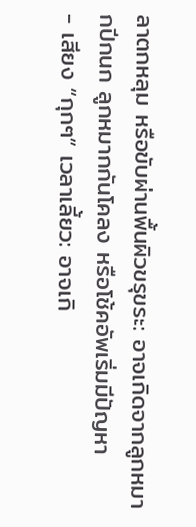ลาตกหลุม หรือขับผ่านพื้นผิวขรุขระ: อาจเกิดจากลูกหมากปีกนก ลูกหมากกันโคลง หรือโช้คอัพเริ่มมีปัญหา
- เสียง “กุกๆ” เวลาเลี้ยว: อาจเกิ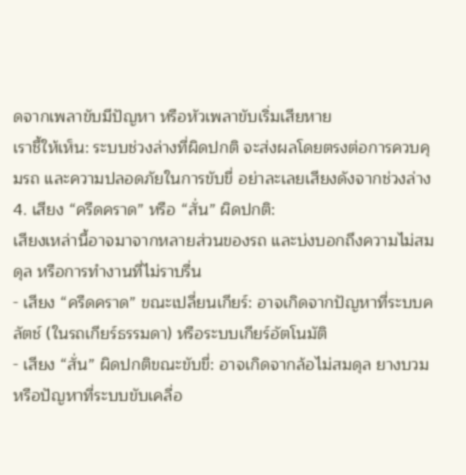ดจากเพลาขับมีปัญหา หรือหัวเพลาขับเริ่มเสียหาย
เราชี้ให้เห็น: ระบบช่วงล่างที่ผิดปกติ จะส่งผลโดยตรงต่อการควบคุมรถ และความปลอดภัยในการขับขี่ อย่าละเลยเสียงดังจากช่วงล่าง
4. เสียง “ครืดคราด” หรือ “สั่น” ผิดปกติ:
เสียงเหล่านี้อาจมาจากหลายส่วนของรถ และบ่งบอกถึงความไม่สมดุล หรือการทำงานที่ไม่ราบรื่น
- เสียง “ครืดคราด” ขณะเปลี่ยนเกียร์: อาจเกิดจากปัญหาที่ระบบคลัตช์ (ในรถเกียร์ธรรมดา) หรือระบบเกียร์อัตโนมัติ
- เสียง “สั่น” ผิดปกติขณะขับขี่: อาจเกิดจากล้อไม่สมดุล ยางบวม หรือปัญหาที่ระบบขับเคลื่อ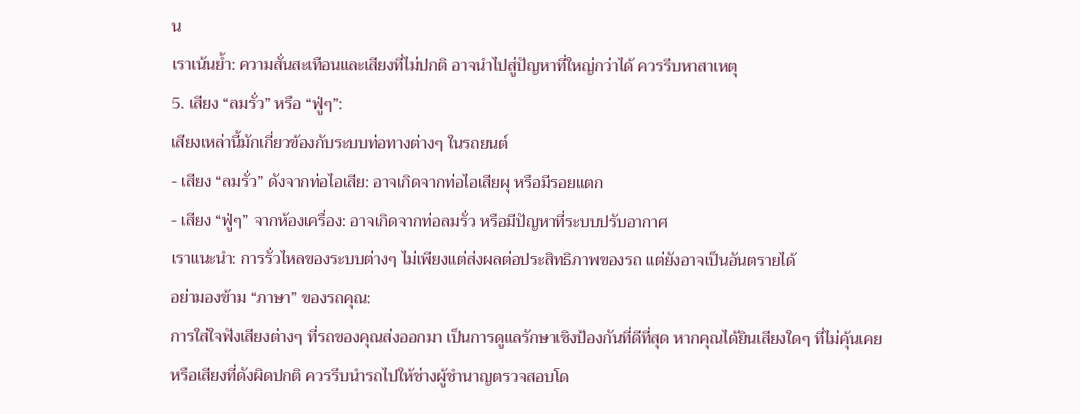น
เราเน้นย้ำ: ความสั่นสะเทือนและเสียงที่ไม่ปกติ อาจนำไปสู่ปัญหาที่ใหญ่กว่าได้ ควรรีบหาสาเหตุ
5. เสียง “ลมรั่ว” หรือ “ฟู่ๆ”:
เสียงเหล่านี้มักเกี่ยวข้องกับระบบท่อทางต่างๆ ในรถยนต์
- เสียง “ลมรั่ว” ดังจากท่อไอเสีย: อาจเกิดจากท่อไอเสียผุ หรือมีรอยแตก
- เสียง “ฟู่ๆ” จากห้องเครื่อง: อาจเกิดจากท่อลมรั่ว หรือมีปัญหาที่ระบบปรับอากาศ
เราแนะนำ: การรั่วไหลของระบบต่างๆ ไม่เพียงแต่ส่งผลต่อประสิทธิภาพของรถ แต่ยังอาจเป็นอันตรายได้
อย่ามองข้าม “ภาษา” ของรถคุณ:
การใส่ใจฟังเสียงต่างๆ ที่รถของคุณส่งออกมา เป็นการดูแลรักษาเชิงป้องกันที่ดีที่สุด หากคุณได้ยินเสียงใดๆ ที่ไม่คุ้นเคย หรือเสียงที่ดังผิดปกติ ควรรีบนำรถไปให้ช่างผู้ชำนาญตรวจสอบโด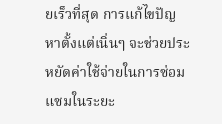ยเร็วที่สุด การแก้ไขปัญหาตั้งแต่เนิ่นๆ จะช่วยประหยัดค่าใช้จ่ายในการซ่อมแซมในระยะ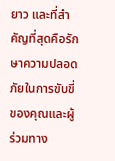ยาว และที่สำคัญที่สุดคือรักษาความปลอดภัยในการขับขี่ของคุณและผู้ร่วมทาง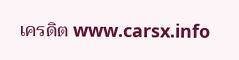เครดิต www.carsx.info